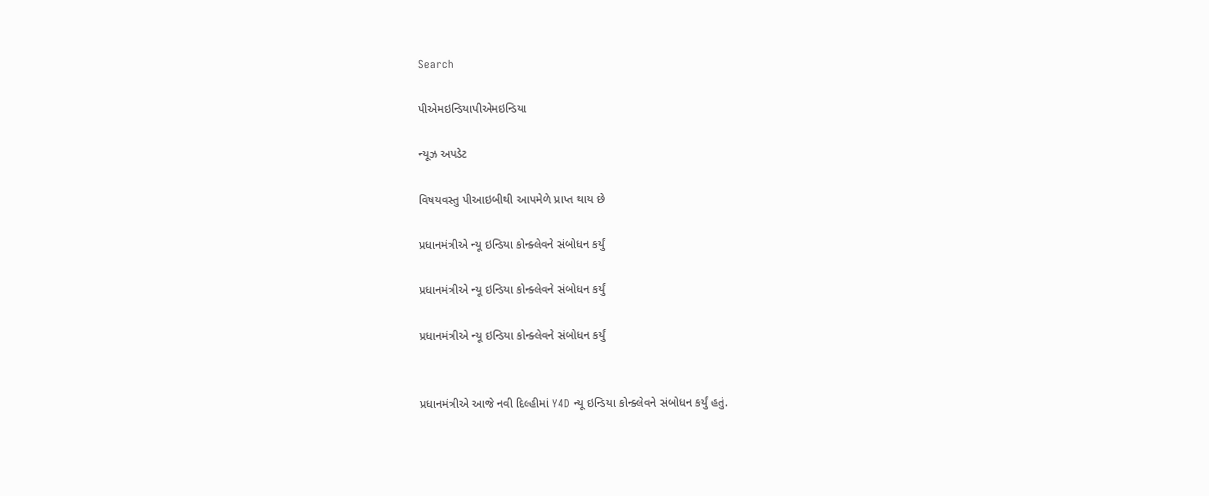Search

પીએમઇન્ડિયાપીએમઇન્ડિયા

ન્યૂઝ અપડેટ

વિષયવસ્તુ પીઆઇબીથી આપમેળે પ્રાપ્ત થાય છે

પ્રધાનમંત્રીએ ન્યૂ ઇન્ડિયા કોન્ક્લેવને સંબોધન કર્યું

પ્રધાનમંત્રીએ ન્યૂ ઇન્ડિયા કોન્ક્લેવને સંબોધન કર્યું

પ્રધાનમંત્રીએ ન્યૂ ઇન્ડિયા કોન્ક્લેવને સંબોધન કર્યું


પ્રધાનમંત્રીએ આજે નવી દિલ્હીમાં Y4D ન્યૂ ઇન્ડિયા કોન્ક્લેવને સંબોધન કર્યું હતું.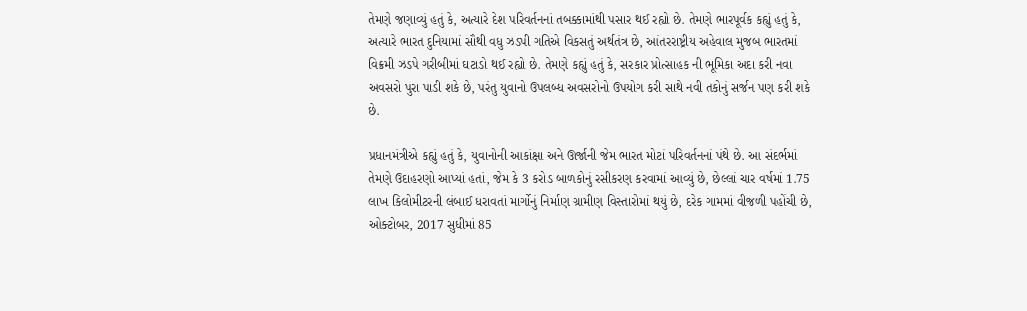તેમણે જણાવ્યું હતું કે, અત્યારે દેશ પરિવર્તનનાં તબક્કામાંથી પસાર થઈ રહ્યો છે. તેમણે ભારપૂર્વક કહ્યું હતું કે, અત્યારે ભારત દુનિયામાં સૌથી વધુ ઝડપી ગતિએ વિકસતું અર્થતંત્ર છે, આંતરરાષ્ટ્રીય અહેવાલ મુજબ ભારતમાં વિક્રમી ઝડપે ગરીબીમાં ઘટાડો થઈ રહ્યો છે. તેમણે કહ્યું હતું કે, સરકાર પ્રોત્સાહક ની ભૂમિકા અદા કરી નવા અવસરો પુરા પાડી શકે છે, પરંતુ યુવાનો ઉપલબ્ધ અવસરોનો ઉપયોગ કરી સાથે નવી તકોનું સર્જન પણ કરી શકે છે.

પ્રધાનમંત્રીએ કહ્યું હતું કે, યુવાનોની આકાંક્ષા અને ઊર્જાની જેમ ભારત મોટાં પરિવર્તનનાં પંથે છે. આ સંદર્ભમાં તેમણે ઉદાહરણો આપ્યાં હતાં, જેમ કે 3 કરોડ બાળકોનું રસીકરણ કરવામાં આવ્યું છે, છેલ્લાં ચાર વર્ષમાં 1.75 લાખ કિલોમીટરની લંબાઈ ધરાવતાં માર્ગોનું નિર્માણ ગ્રામીણ વિસ્તારોમાં થયું છે, દરેક ગામમાં વીજળી પહોંચી છે, ઓક્ટોબર, 2017 સુધીમાં 85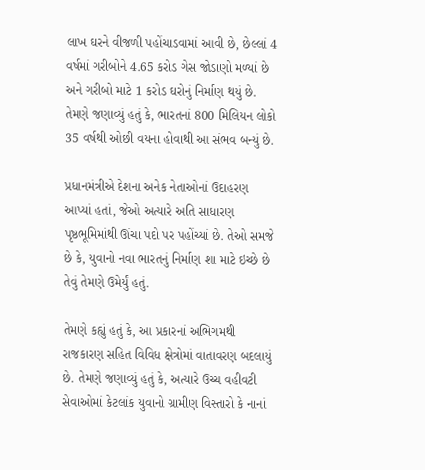લાખ ઘરને વીજળી પહોંચાડવામાં આવી છે, છેલ્લાં 4 વર્ષમાં ગરીબોને 4.65 કરોડ ગેસ જોડાણો મળ્યાં છે અને ગરીબો માટે 1 કરોડ ઘરોનું નિર્માણ થયું છે. તેમણે જણાવ્યું હતું કે, ભારતનાં 800 મિલિયન લોકો 35 વર્ષથી ઓછી વયના હોવાથી આ સંભવ બન્યું છે.

પ્રધાનમંત્રીએ દેશના અનેક નેતાઓનાં ઉદાહરણ આપ્યાં હતાં, જેઓ અત્યારે અતિ સાધારણ પૃષ્ઠભૂમિમાંથી ઊંચા પદો પર પહોંચ્યાં છે. તેઓ સમજે છે કે, યુવાનો નવા ભારતનું નિર્માણ શા માટે ઇચ્છે છે તેવું તેમણે ઉમેર્યું હતું.

તેમણે કહ્યું હતું કે, આ પ્રકારનાં અભિગમથી રાજકારણ સહિત વિવિધ ક્ષેત્રોમાં વાતાવરણ બદલાયું છે. તેમણે જણાવ્યું હતું કે, અત્યારે ઉચ્ચ વહીવટી સેવાઓમાં કેટલાંક યુવાનો ગ્રામીણ વિસ્તારો કે નાનાં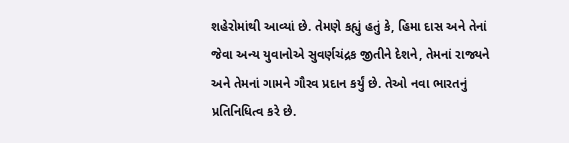શહેરોમાંથી આવ્યાં છે. તેમણે કહ્યું હતું કે, હિમા દાસ અને તેનાં જેવા અન્ય યુવાનોએ સુવર્ણચંદ્રક જીતીને દેશને, તેમનાં રાજ્યને અને તેમનાં ગામને ગૌરવ પ્રદાન કર્યું છે. તેઓ નવા ભારતનું પ્રતિનિધિત્વ કરે છે.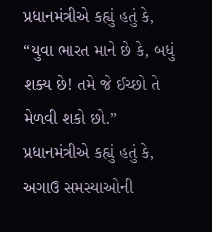પ્રધાનમંત્રીએ કહ્યું હતું કે, “યુવા ભારત માને છે કે, બધું શક્ય છે! તમે જે ઈચ્છો તે મેળવી શકો છો.”
પ્રધાનમંત્રીએ કહ્યું હતું કે, અગાઉ સમસ્યાઓની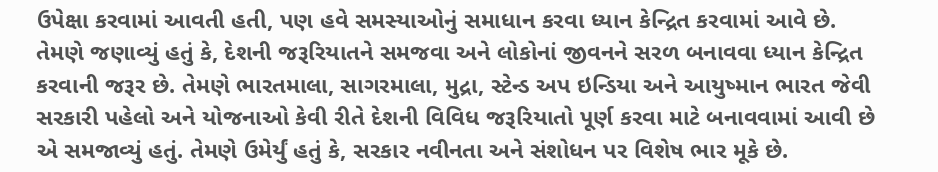ઉપેક્ષા કરવામાં આવતી હતી, પણ હવે સમસ્યાઓનું સમાધાન કરવા ધ્યાન કેન્દ્રિત કરવામાં આવે છે. તેમણે જણાવ્યું હતું કે, દેશની જરૂરિયાતને સમજવા અને લોકોનાં જીવનને સરળ બનાવવા ધ્યાન કેન્દ્રિત કરવાની જરૂર છે. તેમણે ભારતમાલા, સાગરમાલા, મુદ્રા, સ્ટેન્ડ અપ ઇન્ડિયા અને આયુષ્માન ભારત જેવી સરકારી પહેલો અને યોજનાઓ કેવી રીતે દેશની વિવિધ જરૂરિયાતો પૂર્ણ કરવા માટે બનાવવામાં આવી છે એ સમજાવ્યું હતું. તેમણે ઉમેર્યું હતું કે, સરકાર નવીનતા અને સંશોધન પર વિશેષ ભાર મૂકે છે.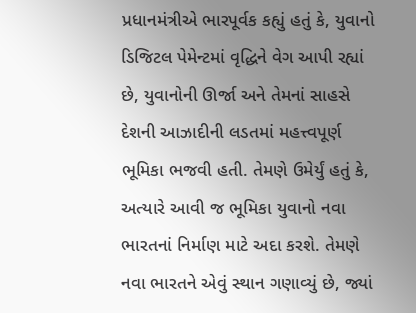પ્રધાનમંત્રીએ ભારપૂર્વક કહ્યું હતું કે, યુવાનો ડિજિટલ પેમેન્ટમાં વૃદ્ધિને વેગ આપી રહ્યાં છે, યુવાનોની ઊર્જા અને તેમનાં સાહસે દેશની આઝાદીની લડતમાં મહત્ત્વપૂર્ણ ભૂમિકા ભજવી હતી. તેમણે ઉમેર્યું હતું કે, અત્યારે આવી જ ભૂમિકા યુવાનો નવા ભારતનાં નિર્માણ માટે અદા કરશે. તેમણે નવા ભારતને એવું સ્થાન ગણાવ્યું છે, જ્યાં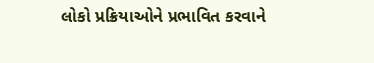લોકો પ્રક્રિયાઓને પ્રભાવિત કરવાને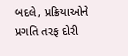બદલે, પ્રક્રિયાઓને પ્રગતિ તરફ દોરી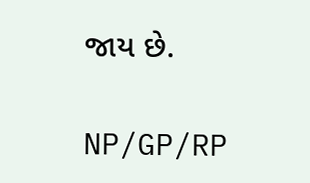જાય છે.

NP/GP/RP